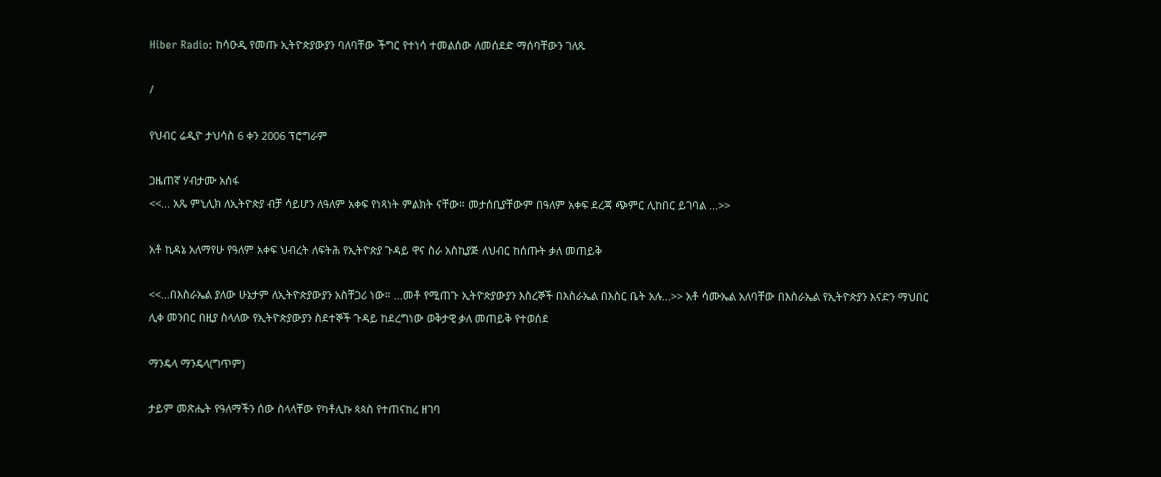Hiber Radio: ከሳዑዲ የመጡ ኢትዮጵያውያን ባለባቸው ችግር የተነሳ ተመልሰው ለመሰደድ ማሰባቸውን ገለጹ

/

የህብር ሬዲዮ ታህሳስ 6 ቀን 2006 ፕሮግራም

ጋዜጠኛ ሃብታሙ አሰፋ
<<... አጼ ምኒሊክ ለኢትዮጵያ ብቻ ሳይሆን ለዓለም አቀፍ የነጻነት ምልክት ናቸው። መታሰቢያቸውም በዓለም አቀፍ ደረጃ ጭምር ሊከበር ይገባል ...>>

አቶ ኪዳኔ አለማየሁ የዓለም አቀፍ ህብረት ለፍትሕ የኢትዮጵያ ጉዳይ ዋና ስራ አስኪያጅ ለህብር ከሰጡት ቃለ መጠይቅ

<<...በእስራኤል ያለው ሁኔታም ለኢትዮጵያውያን አስቸጋሪ ነው። ...መቶ የሚጠጉ ኢትዮጵያውያን እስረኞች በእስራኤል በእስር ቤት አሉ...>> አቶ ሳሙኤል አለባቸው በእስራኤል የኢትዮጵያን እናድን ማህበር ሊቀ መንበር በዚያ ስላለው የኢትዮጵያውያን ስደተኞች ጉዳይ ከደረግነው ወቅታዊ ቃለ መጠይቅ የተወሰደ

ማንዴላ ማንዴላ(ግጥም)

ታይም መጽሔት የዓለማችን ሰው ስላላቸው የካቶሊኩ ጳጳስ የተጠናከረ ዘገባ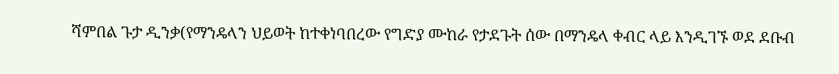ሻምበል ጉታ ዲንቃ(የማንዴላን ህይወት ከተቀነባበረው የግድያ ሙከራ የታደጉት ሰው በማንዴላ ቀብር ላይ እንዲገኙ ወደ ደቡብ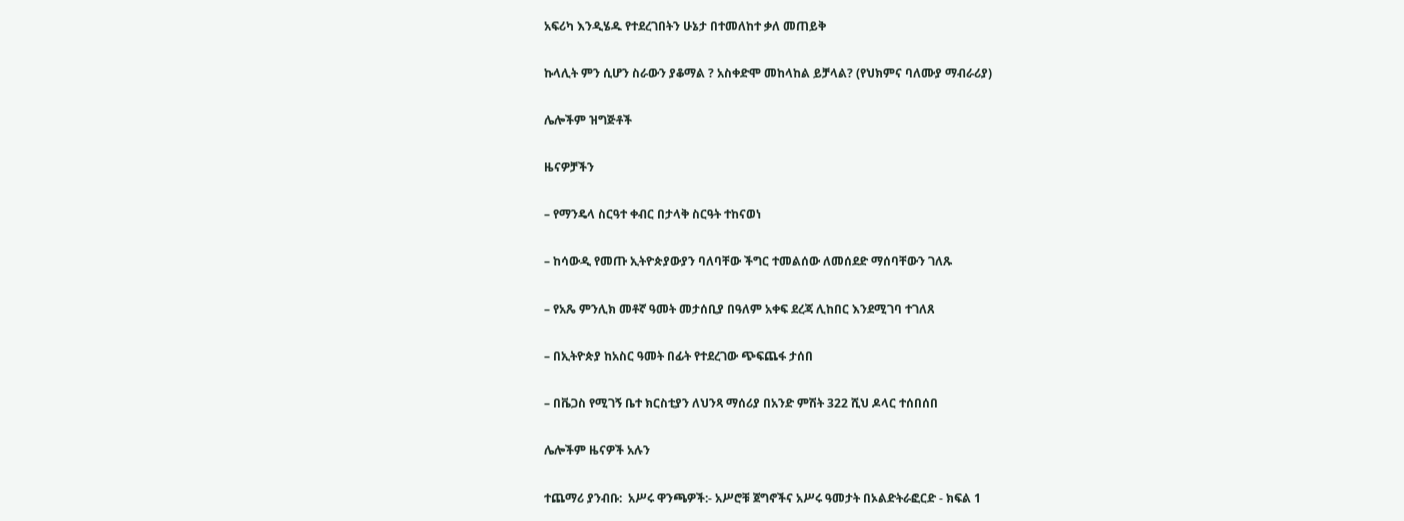አፍሪካ እንዲሄዱ የተደረገበትን ሁኔታ በተመለከተ ቃለ መጠይቅ

ኩላሊት ምን ሲሆን ስራውን ያቆማል ? አስቀድሞ መከላከል ይቻላል? (የህክምና ባለሙያ ማብራሪያ)

ሌሎችም ዝግጅቶች

ዜናዎቻችን

– የማንዴላ ስርዓተ ቀብር በታላቅ ስርዓት ተከናወነ

– ከሳውዲ የመጡ ኢትዮጵያውያን ባለባቸው ችግር ተመልሰው ለመሰደድ ማሰባቸውን ገለጹ

– የአጼ ምንሊክ መቶኛ ዓመት መታሰቢያ በዓለም አቀፍ ደረጃ ሊከበር እንደሚገባ ተገለጸ

– በኢትዮጵያ ከአስር ዓመት በፊት የተደረገው ጭፍጨፋ ታሰበ

– በቬጋስ የሚገኝ ቤተ ክርስቲያን ለህንጻ ማሰሪያ በአንድ ምሽት 322 ሺህ ዶላር ተሰበሰበ

ሌሎችም ዜናዎች አሉን

ተጨማሪ ያንብቡ:  አሥሩ ዋንጫዎች:- አሥሮቹ ጀግኖችና አሥሩ ዓመታት በኦልድትራፎርድ - ክፍል 1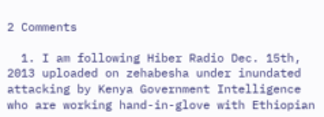2 Comments

  1. I am following Hiber Radio Dec. 15th, 2013 uploaded on zehabesha under inundated attacking by Kenya Government Intelligence who are working hand-in-glove with Ethiopian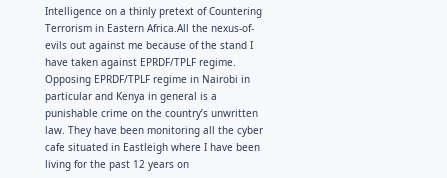Intelligence on a thinly pretext of Countering Terrorism in Eastern Africa.All the nexus-of-evils out against me because of the stand I have taken against EPRDF/TPLF regime. Opposing EPRDF/TPLF regime in Nairobi in particular and Kenya in general is a punishable crime on the country’s unwritten law. They have been monitoring all the cyber cafe situated in Eastleigh where I have been living for the past 12 years on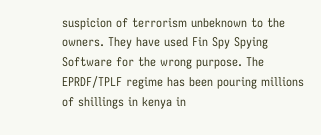suspicion of terrorism unbeknown to the owners. They have used Fin Spy Spying Software for the wrong purpose. The EPRDF/TPLF regime has been pouring millions of shillings in kenya in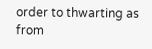order to thwarting as from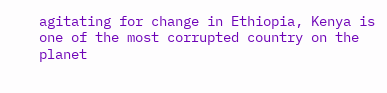agitating for change in Ethiopia, Kenya is one of the most corrupted country on the planet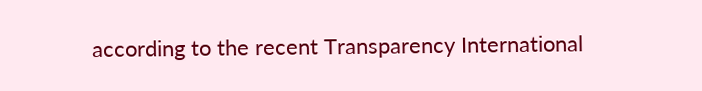according to the recent Transparency International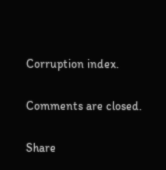Corruption index.

Comments are closed.

Share